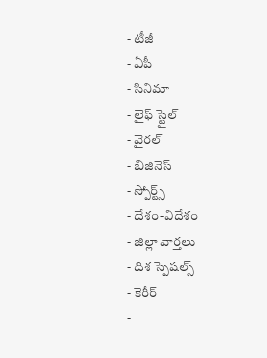- టీజీ
- ఏపీ
- సినిమా
- లైఫ్ స్టైల్
- వైరల్
- బిజినెస్
- స్పోర్ట్స్
- దేశం-విదేశం
- జిల్లా వార్తలు
- దిశ స్పెషల్స్
- కెరీర్
-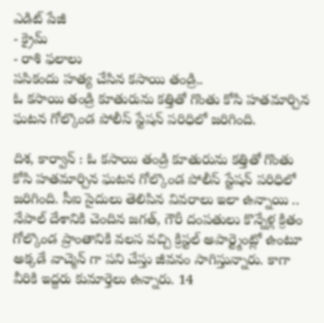ఎడిట్ పేజీ
- క్రైమ్
- రాశి ఫలాలు
పసికందు హత్య చేసిన కసాయి తండ్రి..
ఓ కసాయి తండ్రి కూతురును కత్తితో గొంతు కోసి హతమార్చిన ఘటన గోల్కొండ పోలీస్ స్టేషన్ పరిధిలో జరిగింది.

దిశ, కార్వాన్ : ఓ కసాయి తండ్రి కూతురును కత్తితో గొంతు కోసి హతమార్చిన ఘటన గోల్కొండ పోలీస్ స్టేషన్ పరిధిలో జరిగింది. సీఐ సైదులు తెలిపిన వివరాలు ఇలా ఉన్నాయి .. నేపాల్ దేశానికి చెందిన జగత్, గౌరీ దంపతులు కొన్నేళ్ల క్రితం గోల్కొండ ప్రాంతానికి వలస వచ్చి క్రిస్టల్ అపార్ట్మెంట్లో ఉంటూ అక్కడే వాచ్మెన్ గా పని చేస్తు జీవనం సాగిస్తున్నారు. కాగా వీరికి ఇద్దరు కుమార్తెలు ఉన్నారు. 14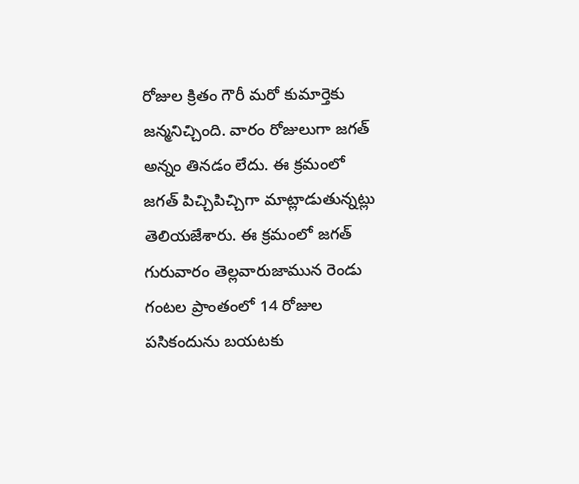రోజుల క్రితం గౌరీ మరో కుమార్తెకు జన్మనిచ్చింది. వారం రోజులుగా జగత్ అన్నం తినడం లేదు. ఈ క్రమంలో జగత్ పిచ్చిపిచ్చిగా మాట్లాడుతున్నట్లు తెలియజేశారు. ఈ క్రమంలో జగత్ గురువారం తెల్లవారుజామున రెండు గంటల ప్రాంతంలో 14 రోజుల పసికందును బయటకు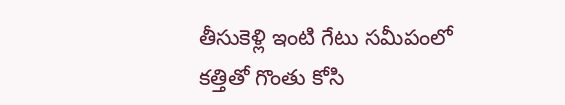తీసుకెళ్లి ఇంటి గేటు సమీపంలో కత్తితో గొంతు కోసి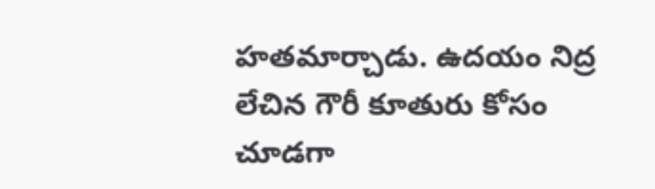హతమార్చాడు. ఉదయం నిద్ర లేచిన గౌరీ కూతురు కోసం చూడగా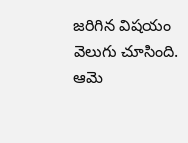జరిగిన విషయం వెలుగు చూసింది. ఆమె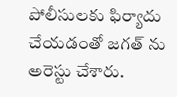పోలీసులకు ఫిర్యాదు చేయడంతో జగత్ ను అరెస్టు చేశారు.